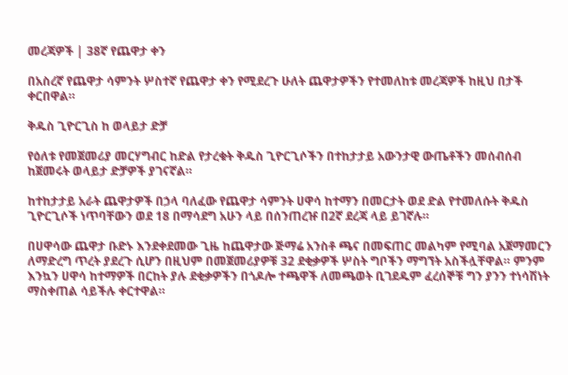መረጃዎች | 38ኛ የጨዋታ ቀን

በአስረኛ የጨዋታ ሳምንት ሦስተኛ የጨዋታ ቀን የሚደረጉ ሁለት ጨዋታዎችን የተመለከቱ መረጃዎች ከዚህ በታች ቀርበዋል።

ቅዱስ ጊዮርጊስ ከ ወላይታ ድቻ

የዕለቱ የመጀመሪያ መርሃግብር ከድል የታረቁት ቅዱስ ጊዮርጊሶችን በተከታታይ አውንታዊ ውጤቶችን መሰብሰብ ከጀመሩት ወላይታ ድቻዎች ያገናኛል።

ከተከታታይ አራት ጨዋታዎች በኃላ ባለፈው የጨዋታ ሳምንት ሀዋሳ ከተማን በመርታት ወደ ድል የተመለሱት ቅዱስ ጊዮርጊሶች ነጥባቸውን ወደ 18 በማሳደግ አሁን ላይ በሰንጠረዡ በ2ኛ ደረጃ ላይ ይገኛሉ።

በሀዋሳው ጨዋታ ቡድኑ እንደቀደመው ጊዜ ከጨዋታው ጅማሬ አንስቶ ጫና በመፍጠር መልካም የሚባል አጀማመርን ለማድረግ ጥረት ያደረጉ ሲሆን በዚህም በመጀመሪያዎቹ 32 ደቂቃዎች ሦስት ግቦችን ማግኘት አስችሏቸዋል። ምንም እንኳን ሀዋሳ ከተማዎች በርከት ያሉ ደቂቃዎችን በጎዶሎ ተጫዋች ለመጫወት ቢገደዱም ፈረሰኞቹ ግን ያንን ተነሳሽነት ማስቀጠል ሳይችሉ ቀርተዋል።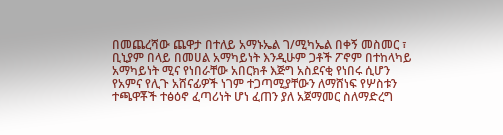በመጨረሻው ጨዋታ በተለይ አማኑኤል ገ/ሚካኤል በቀኝ መስመር ፣ ቢኒያም በላይ በመሀል አማካይነት እንዲሁም ጋቶች ፖኖም በተከላካይ አማካይነት ሚና የነበራቸው አበርክቶ እጅግ አስደናቂ የነበሩ ሲሆን የአምና የሊጉ አሸናፊዎች ነገም ተጋጣሚያቸውን ለማሸነፍ የሦስቱን ተጫዋቾች ተፅዕኖ ፈጣሪነት ሆነ ፈጠን ያለ አጀማመር ስለማድረግ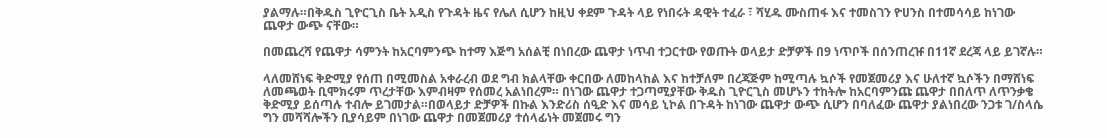ያልማሉ።በቅዱስ ጊዮርጊስ ቤት አዲስ የጉዳት ዜና የሌለ ሲሆን ከዚህ ቀደም ጉዳት ላይ የነበሩት ዳዊት ተፈራ ፣ ሻሂዱ ሙስጠፋ እና ተመስገን ዮሀንስ በተመሳሳይ ከነገው ጨዋታ ውጭ ናቸው።

በመጨረሻ የጨዋታ ሳምንት ከአርባምንጭ ከተማ እጅግ አሰልቺ በነበረው ጨዋታ ነጥብ ተጋርተው የወጡት ወላይታ ድቻዎች በ9 ነጥቦች በሰንጠረዡ በ11ኛ ደረጃ ላይ ይገኛሉ።

ላለመሸነፍ ቅድሚያ የሰጠ በሚመስል አቀራረብ ወደ ግብ ክልላቸው ቀርበው ለመከላከል እና ከተቻለም በረጃጅም ከሚጣሉ ኳሶች የመጀመሪያ እና ሁለተኛ ኳሶችን በማሸነፍ ለመጫወት ቢሞክሩም ጥረታቸው እምብዛም የሰመረ አልነበረም። በነገው ጨዋታ ተጋጣሚያቸው ቅዱስ ጊዮርጊስ መሆኑን ተከትሎ ከአርባምንጩ ጨዋታ በበለጥ ለጥንቃቄ ቅድሚያ ይሰጣሉ ተብሎ ይገመታል።በወላይታ ድቻዎች በኩል እንድሪስ ሰዒድ እና መሳይ ኒኮል በጉዳት ከነገው ጨዋታ ውጭ ሲሆን በባለፈው ጨዋታ ያልነበረው ንጋቱ ገ/ስላሴ ግን መሻሻሎችን ቢያሳይም በነገው ጨዋታ በመጀመሪያ ተሰላፊነት መጀመሩ ግን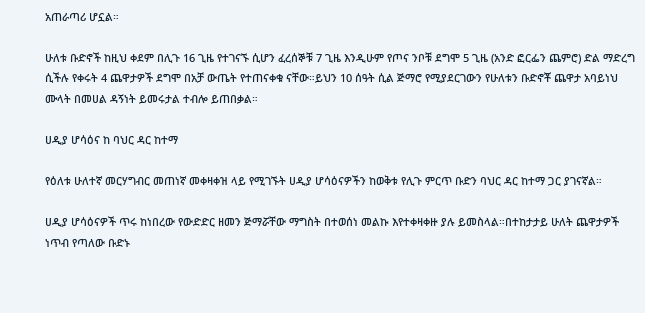አጠራጣሪ ሆኗል።

ሁለቱ ቡድኖች ከዚህ ቀደም በሊጉ 16 ጊዜ የተገናኙ ሲሆን ፈረሰኞቹ 7 ጊዜ እንዲሁም የጦና ንቦቹ ደግሞ 5 ጊዜ (አንድ ፎርፌን ጨምሮ) ድል ማድረግ ሲችሉ የቀሩት 4 ጨዋታዎች ደግሞ በአቻ ውጤት የተጠናቀቁ ናቸው።ይህን 10 ሰዓት ሲል ጅማሮ የሚያደርገውን የሁለቱን ቡድኖቾ ጨዋታ አባይነህ ሙላት በመሀል ዳኝነት ይመሩታል ተብሎ ይጠበቃል።

ሀዲያ ሆሳዕና ከ ባህር ዳር ከተማ

የዕለቱ ሁለተኛ መርሃግብር መጠነኛ መቀዛቀዝ ላይ የሚገኙት ሀዲያ ሆሳዕናዎችን ከወቅቱ የሊጉ ምርጥ ቡድን ባህር ዳር ከተማ ጋር ያገናኛል።

ሀዲያ ሆሳዕናዎች ጥሩ ከነበረው የውድድር ዘመን ጅማሯቸው ማግስት በተወሰነ መልኩ እየተቀዛቀዙ ያሉ ይመስላል።በተከታታይ ሁለት ጨዋታዎች ነጥብ የጣለው ቡድኑ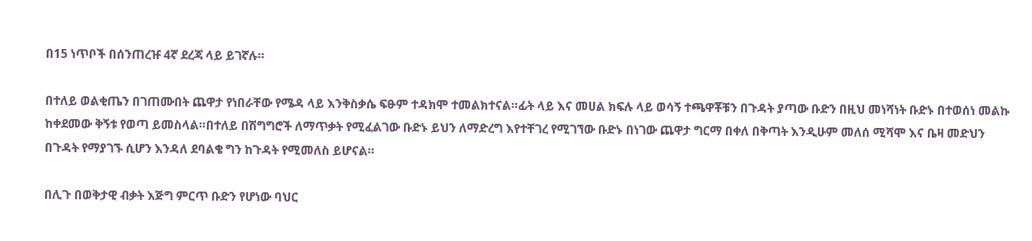በ15 ነጥቦች በሰንጠረዡ 4ኛ ደረጃ ላይ ይገኛሉ።

በተለይ ወልቂጤን በገጠሙበት ጨዋታ የነበራቸው የሜዳ ላይ እንቅስቃሴ ፍፁም ተዳክሞ ተመልክተናል።ፊት ላይ እና መሀል ክፍሉ ላይ ወሳኝ ተጫዋቾቹን በጉዳት ያጣው ቡድን በዚህ መነሻነት ቡድኑ በተወሰነ መልኩ ከቀደመው ቅኝቱ የወጣ ይመስላል።በተለይ በሽግግሮች ለማጥቃት የሚፈልገው ቡድኑ ይህን ለማድረግ እየተቸገረ የሚገኘው ቡድኑ በነገው ጨዋታ ግርማ በቀለ በቅጣት እንዲሁም መለሰ ሚሻሞ እና ቤዛ መድህን በጉዳት የማያገኙ ሲሆን እንዳለ ደባልቄ ግን ከጉዳት የሚመለስ ይሆናል።

በሊጉ በወቅታዊ ብቃት እጅግ ምርጥ ቡድን የሆነው ባህር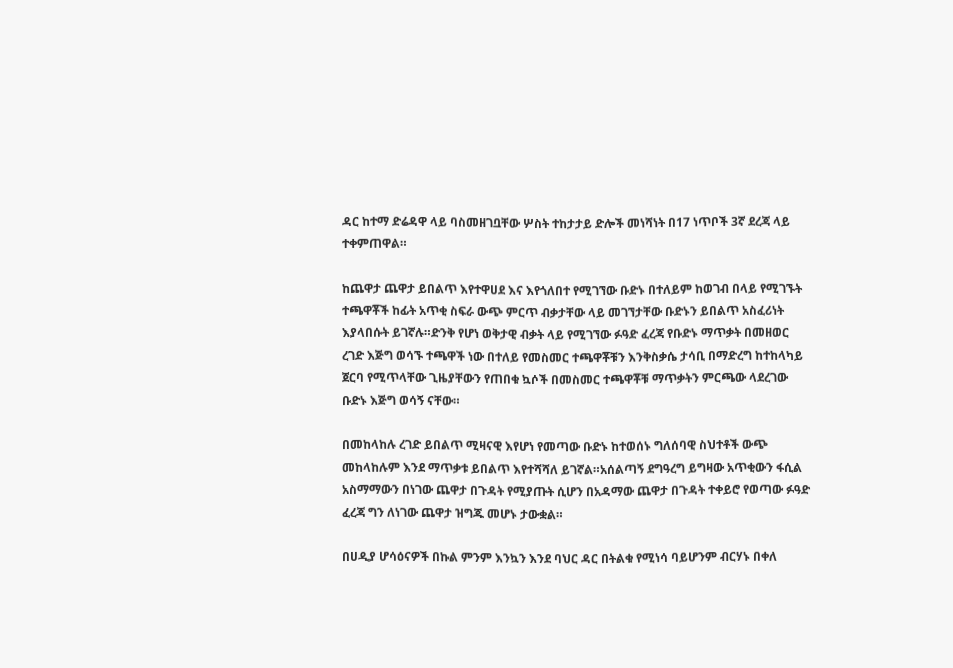ዳር ከተማ ድሬዳዋ ላይ ባስመዘገቧቸው ሦስት ተከታታይ ድሎች መነሻነት በ17 ነጥቦች 3ኛ ደረጃ ላይ ተቀምጠዋል።

ከጨዋታ ጨዋታ ይበልጥ እየተዋሀደ እና እየጎለበተ የሚገኘው ቡድኑ በተለይም ከወገብ በላይ የሚገኙት ተጫዋቾች ከፊት አጥቂ ስፍራ ውጭ ምርጥ ብቃታቸው ላይ መገኘታቸው ቡድኑን ይበልጥ አስፈሪነት እያላበሱት ይገኛሉ።ድንቅ የሆነ ወቅታዊ ብቃት ላይ የሚገኘው ፉዓድ ፈረጃ የቡድኑ ማጥቃት በመዘወር ረገድ እጅግ ወሳኙ ተጫዋች ነው በተለይ የመስመር ተጫዋቾቹን እንቅስቃሴ ታሳቢ በማድረግ ከተከላካይ ጀርባ የሚጥላቸው ጊዜያቸውን የጠበቁ ኳሶች በመስመር ተጫዋቾቹ ማጥቃትን ምርጫው ላደረገው ቡድኑ እጅግ ወሳኝ ናቸው።

በመከላከሉ ረገድ ይበልጥ ሚዛናዊ እየሆነ የመጣው ቡድኑ ከተወሰኑ ግለሰባዊ ስህተቶች ውጭ መከላከሉም እንደ ማጥቃቱ ይበልጥ እየተሻሻለ ይገኛል።አሰልጣኝ ደግዓረግ ይግዛው አጥቂውን ፋሲል አስማማውን በነገው ጨዋታ በጉዳት የሚያጡት ሲሆን በአዳማው ጨዋታ በጉዳት ተቀይሮ የወጣው ፉዓድ ፈረጃ ግን ለነገው ጨዋታ ዝግጁ መሆኑ ታውቋል።

በሀዲያ ሆሳዕናዎች በኩል ምንም እንኳን እንደ ባህር ዳር በትልቁ የሚነሳ ባይሆንም ብርሃኑ በቀለ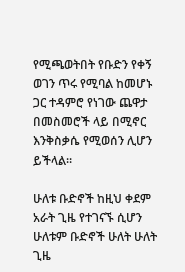የሚጫወትበት የቡድን የቀኝ ወገን ጥሩ የሚባል ከመሆኑ ጋር ተዳምሮ የነገው ጨዋታ በመስመሮች ላይ በሚኖር እንቅስቃሴ የሚወሰን ሊሆን ይችላል።

ሁለቱ ቡድኖች ከዚህ ቀደም አራት ጊዜ የተገናኙ ሲሆን ሁለቱም ቡድኖች ሁለት ሁለት ጊዜ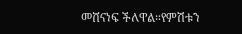መሸናነፍ ችለዋል።የምሽቱን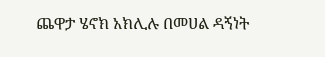ጨዋታ ሄኖክ አክሊሉ በመሀል ዳኝነት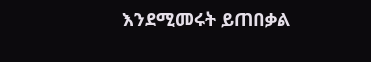እንደሚመሩት ይጠበቃል